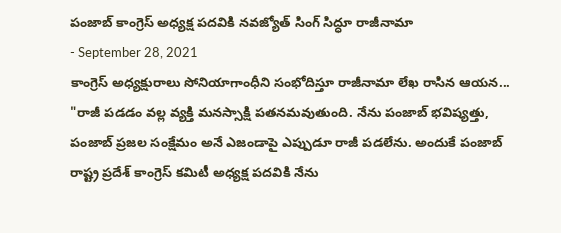పంజాబ్ కాంగ్రెస్ అధ్యక్ష పదవికి నవజ్యోత్ సింగ్ సిద్ధూ రాజీనామా
- September 28, 2021
కాంగ్రెస్ అధ్యక్షురాలు సోనియాగాంధీని సంభోదిస్తూ రాజీనామా లేఖ రాసిన ఆయన... "రాజీ పడడం వల్ల వ్యక్తి మనస్సాక్షి పతనమవుతుంది. నేను పంజాబ్ భవిష్యత్తు, పంజాబ్ ప్రజల సంక్షేమం అనే ఎజండాపై ఎప్పుడూ రాజీ పడలేను. అందుకే పంజాబ్ రాష్ట్ర ప్రదేశ్ కాంగ్రెస్ కమిటీ అధ్యక్ష పదవికి నేను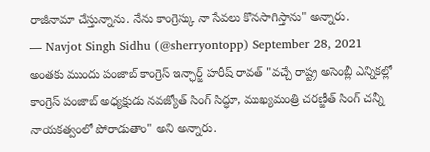రాజీనామా చేస్తున్నాను. నేను కాంగ్రెస్కు నా సేవలు కొనసాగిస్తాను" అన్నారు.
— Navjot Singh Sidhu (@sherryontopp) September 28, 2021
అంతకు ముందు పంజాబ్ కాంగ్రెస్ ఇన్ఛార్జ్ హరీష్ రావత్ "వచ్చే రాష్ట్ర అసెంబ్లీ ఎన్నికల్లో కాంగ్రెస్ పంజాబ్ అధ్యక్షుడు నవజ్యోత్ సింగ్ సిద్ధూ, ముఖ్యమంత్రి చరణ్జీత్ సింగ్ చన్నీ నాయకత్వంలో పోరాడుతాం" అని అన్నారు.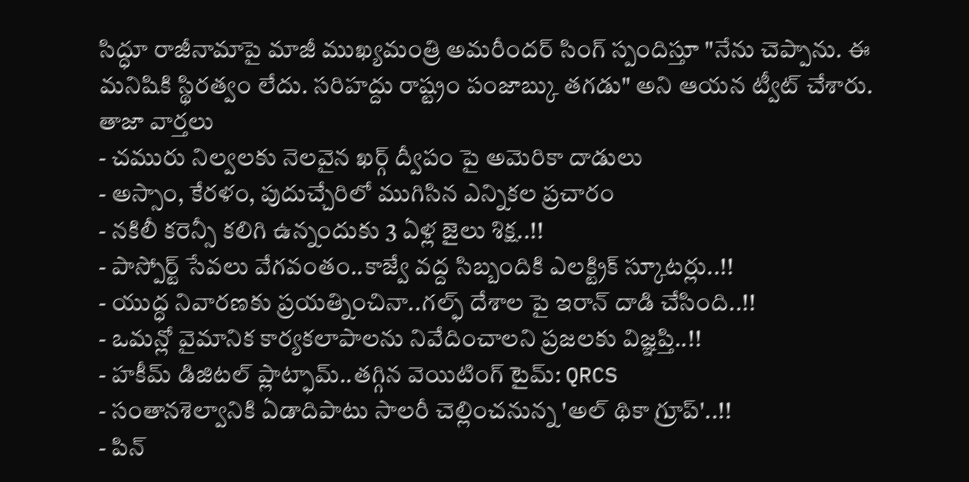సిద్ధూ రాజీనామాపై మాజీ ముఖ్యమంత్రి అమరీందర్ సింగ్ స్పందిస్తూ "నేను చెప్పాను. ఈ మనిషికి స్థిరత్వం లేదు. సరిహద్దు రాష్ట్రం పంజాబ్కు తగడు" అని ఆయన ట్వీట్ చేశారు.
తాజా వార్తలు
- చమురు నిల్వలకు నెలవైన ఖర్గ్ ద్వీపం పై అమెరికా దాడులు
- అస్సాం, కేరళం, పుదుచ్చేరిలో ముగిసిన ఎన్నికల ప్రచారం
- నకిలీ కరెన్సీ కలిగి ఉన్నందుకు 3 ఏళ్ల జైలు శిక్ష..!!
- పాస్పోర్ట్ సేవలు వేగవంతం..కాజ్వే వద్ద సిబ్బందికి ఎలక్ట్రిక్ స్కూటర్లు..!!
- యుద్ధ నివారణకు ప్రయత్నించినా..గల్ఫ్ దేశాల పై ఇరాన్ దాడి చేసింది..!!
- ఒమన్లో వైమానిక కార్యకలాపాలను నివేదించాలని ప్రజలకు విజ్ఞప్తి..!!
- హకీమ్ డిజిటల్ ప్లాట్ఫామ్..తగ్గిన వెయిటింగ్ టైమ్: QRCS
- సంతానశెల్వానికి ఏడాదిపాటు సాలరీ చెల్లించనున్న 'అల్ థికా గ్రూప్'..!!
- పిన్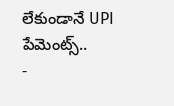లేకుండానే UPI పేమెంట్స్..
-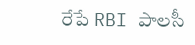రేపే RBI పాలసీ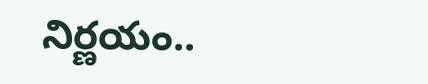నిర్ణయం..